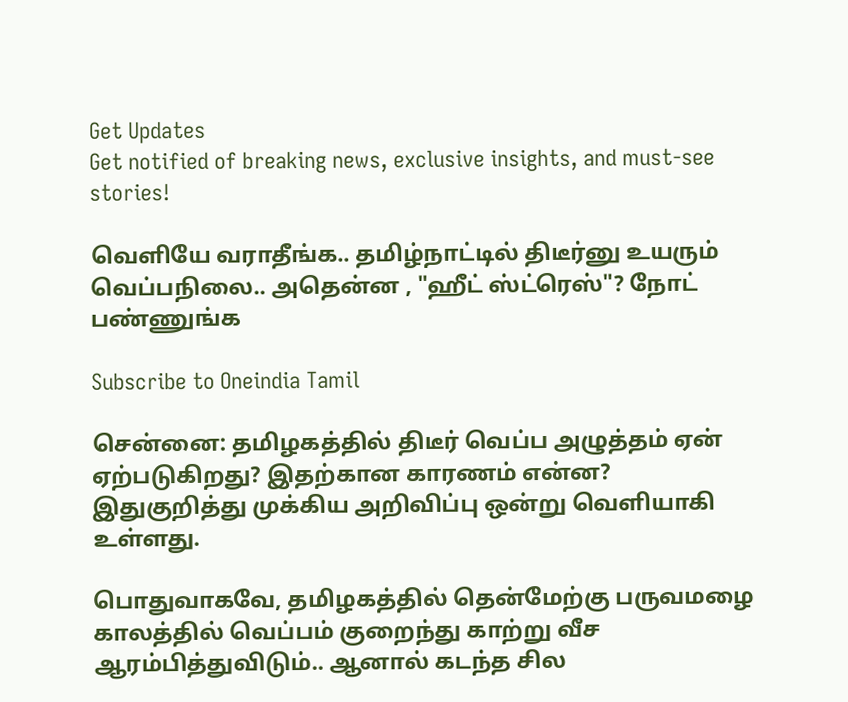Get Updates
Get notified of breaking news, exclusive insights, and must-see stories!

வெளியே வராதீங்க.. தமிழ்நாட்டில் திடீர்னு உயரும் வெப்பநிலை.. அதென்ன , "ஹீட் ஸ்ட்ரெஸ்"? நோட் பண்ணுங்க

Subscribe to Oneindia Tamil

சென்னை: தமிழகத்தில் திடீர் வெப்ப அழுத்தம் ஏன் ஏற்படுகிறது? இதற்கான காரணம் என்ன? இதுகுறித்து முக்கிய அறிவிப்பு ஒன்று வெளியாகி உள்ளது.

பொதுவாகவே, தமிழகத்தில் தென்மேற்கு பருவமழை காலத்தில் வெப்பம் குறைந்து காற்று வீச ஆரம்பித்துவிடும்.. ஆனால் கடந்த சில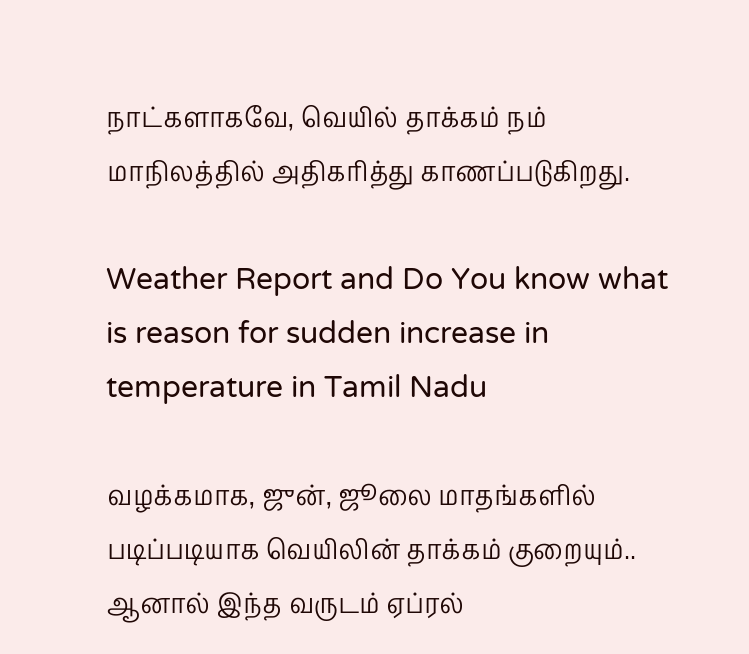நாட்களாகவே, வெயில் தாக்கம் நம் மாநிலத்தில் அதிகரித்து காணப்படுகிறது.

Weather Report and Do You know what is reason for sudden increase in temperature in Tamil Nadu

வழக்கமாக, ஜுன், ஜூலை மாதங்களில் படிப்படியாக வெயிலின் தாக்கம் குறையும்.. ஆனால் இந்த வருடம் ஏப்ரல்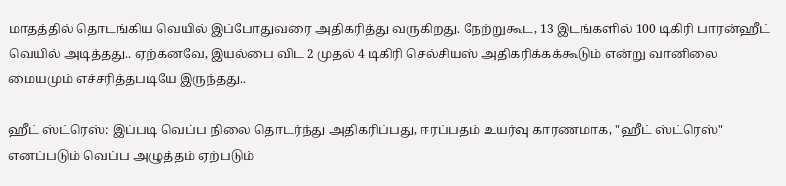மாதத்தில் தொடங்கிய வெயில் இப்போதுவரை அதிகரித்து வருகிறது. நேற்றுகூட, 13 இடங்களில் 100 டிகிரி பாரன்ஹீட் வெயில் அடித்தது.. ஏற்கனவே, இயல்பை விட 2 முதல் 4 டிகிரி செல்சியஸ் அதிகரிக்கக்கூடும் என்று வானிலை மையமும் எச்சரித்தபடியே இருந்தது..

ஹீட் ஸ்ட்ரெஸ்: இப்படி வெப்ப நிலை தொடர்ந்து அதிகரிப்பது, ஈரப்பதம் உயர்வு காரணமாக, "ஹீட் ஸ்ட்ரெஸ்" எனப்படும் வெப்ப அழுத்தம் ஏற்படும்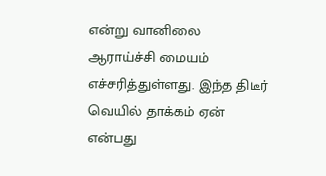என்று வானிலை ஆராய்ச்சி மையம் எச்சரித்துள்ளது. இந்த திடீர் வெயில் தாக்கம் ஏன் என்பது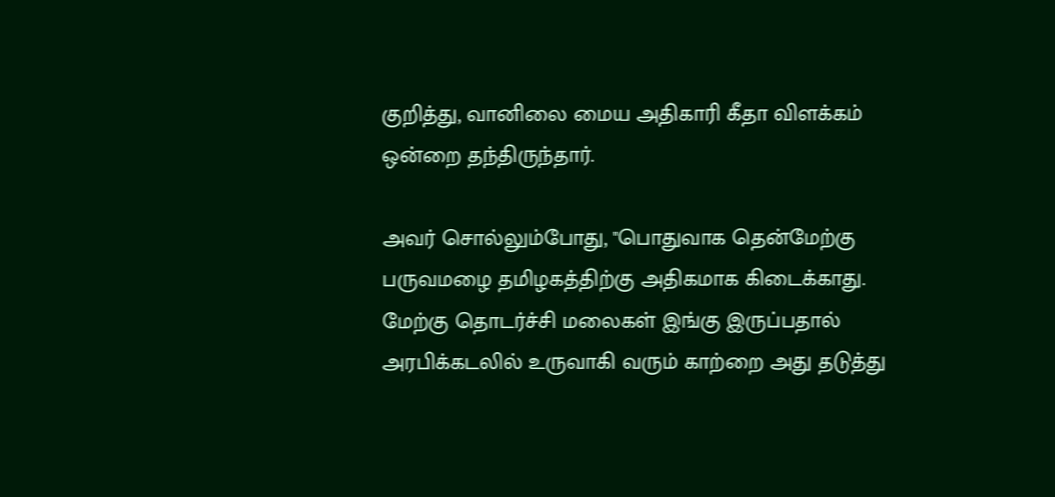குறித்து, வானிலை மைய அதிகாரி கீதா விளக்கம் ஒன்றை தந்திருந்தார்.

அவர் சொல்லும்போது, "பொதுவாக தென்மேற்கு பருவமழை தமிழகத்திற்கு அதிகமாக கிடைக்காது. மேற்கு தொடர்ச்சி மலைகள் இங்கு இருப்பதால் அரபிக்கடலில் உருவாகி வரும் காற்றை அது தடுத்து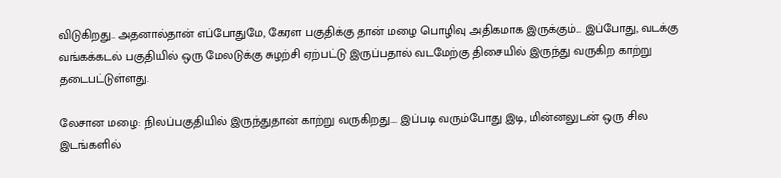விடுகிறது.. அதனால்தான் எப்போதுமே, கேரள பகுதிக்கு தான் மழை பொழிவு அதிகமாக இருக்கும்... இப்போது, வடக்கு வங்கக்கடல் பகுதியில் ஒரு மேலடுக்கு சுழற்சி ஏற்பட்டு இருப்பதால் வடமேற்கு திசையில் இருந்து வருகிற காற்று தடைபட்டுள்ளது.

லேசான மழை: நிலப்பகுதியில் இருந்துதான் காற்று வருகிறது.... இப்படி வரும்போது இடி, மின்னலுடன் ஒரு சில இடங்களில்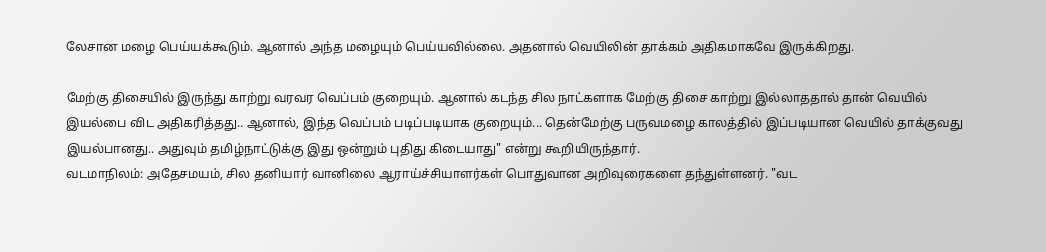லேசான மழை பெய்யக்கூடும். ஆனால் அந்த மழையும் பெய்யவில்லை. அதனால் வெயிலின் தாக்கம் அதிகமாகவே இருக்கிறது.

மேற்கு திசையில் இருந்து காற்று வரவர வெப்பம் குறையும். ஆனால் கடந்த சில நாட்களாக மேற்கு திசை காற்று இல்லாததால் தான் வெயில் இயல்பை விட அதிகரித்தது.. ஆனால், இந்த வெப்பம் படிப்படியாக குறையும்... தென்மேற்கு பருவமழை காலத்தில் இப்படியான வெயில் தாக்குவது இயல்பானது.. அதுவும் தமிழ்நாட்டுக்கு இது ஒன்றும் புதிது கிடையாது" என்று கூறியிருந்தார்.
வடமாநிலம்: அதேசமயம், சில தனியார் வானிலை ஆராய்ச்சியாளர்கள் பொதுவான அறிவுரைகளை தந்துள்ளனர். "வட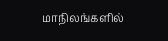மாநிலங்களில்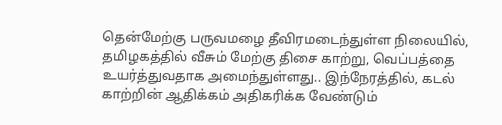தென்மேற்கு பருவமழை தீவிரமடைந்துள்ள நிலையில், தமிழகத்தில் வீசும் மேற்கு திசை காற்று, வெப்பத்தை உயர்த்துவதாக அமைந்துள்ளது.. இந்நேரத்தில், கடல் காற்றின் ஆதிக்கம் அதிகரிக்க வேண்டும்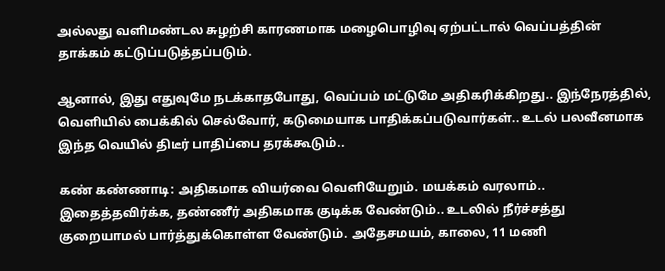அல்லது வளிமண்டல சுழற்சி காரணமாக மழைபொழிவு ஏற்பட்டால் வெப்பத்தின் தாக்கம் கட்டுப்படுத்தப்படும்.

ஆனால், இது எதுவுமே நடக்காதபோது, வெப்பம் மட்டுமே அதிகரிக்கிறது.. இந்நேரத்தில், வெளியில் பைக்கில் செல்வோர், கடுமையாக பாதிக்கப்படுவார்கள்.. உடல் பலவீனமாக இந்த வெயில் திடீர் பாதிப்பை தரக்கூடும்..

கண் கண்ணாடி: அதிகமாக வியர்வை வெளியேறும். மயக்கம் வரலாம்.. இதைத்தவிர்க்க, தண்ணீர் அதிகமாக குடிக்க வேண்டும்.. உடலில் நீர்ச்சத்து குறையாமல் பார்த்துக்கொள்ள வேண்டும். அதேசமயம், காலை, 11 மணி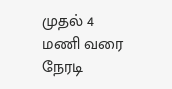முதல் 4 மணி வரை நேரடி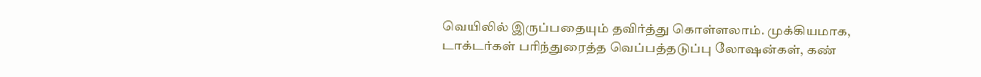வெயிலில் இருப்பதையும் தவிர்த்து கொள்ளலாம். முக்கியமாக, டாக்டர்கள் பரிந்துரைத்த வெப்பத்தடுப்பு லோஷன்கள், கண்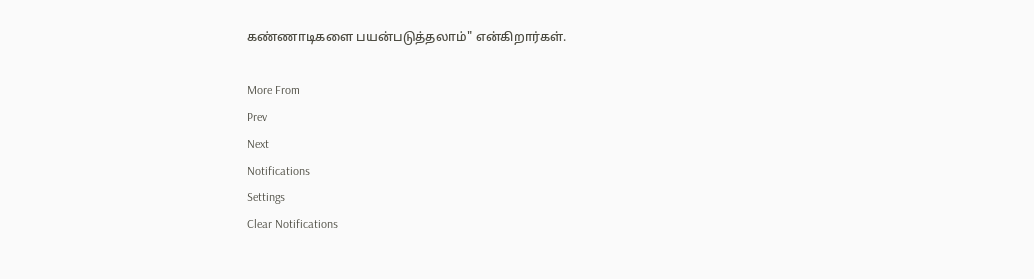கண்ணாடிகளை பயன்படுத்தலாம்" என்கிறார்கள்.

More From
Prev
Next
Notifications
Settings
Clear Notifications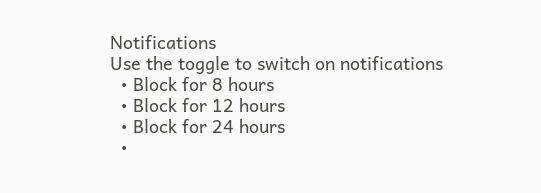Notifications
Use the toggle to switch on notifications
  • Block for 8 hours
  • Block for 12 hours
  • Block for 24 hours
  •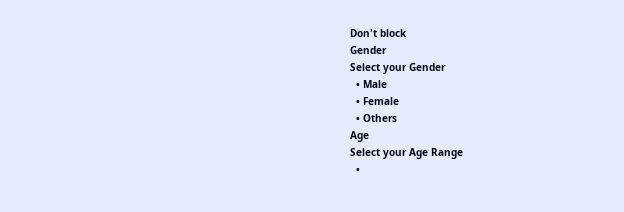Don't block
Gender
Select your Gender
  • Male
  • Female
  • Others
Age
Select your Age Range
  •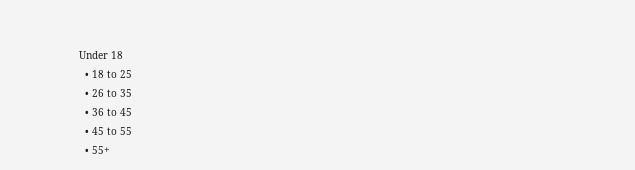Under 18
  • 18 to 25
  • 26 to 35
  • 36 to 45
  • 45 to 55
  • 55+